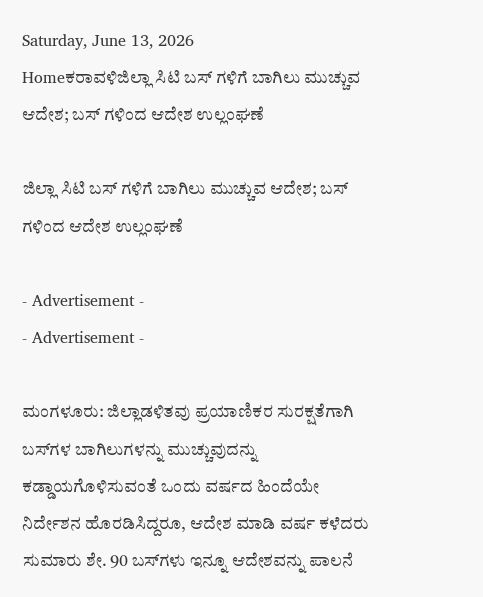Saturday, June 13, 2026
Homeಕರಾವಳಿಜಿಲ್ಲಾ ಸಿಟಿ ಬಸ್ ಗಳಿಗೆ ಬಾಗಿಲು ಮುಚ್ಚುವ ಆದೇಶ; ಬಸ್ ಗಳಿಂದ ಆದೇಶ ಉಲ್ಲಂಘಣೆ

ಜಿಲ್ಲಾ ಸಿಟಿ ಬಸ್ ಗಳಿಗೆ ಬಾಗಿಲು ಮುಚ್ಚುವ ಆದೇಶ; ಬಸ್ ಗಳಿಂದ ಆದೇಶ ಉಲ್ಲಂಘಣೆ

- Advertisement -
- Advertisement -

ಮಂಗಳೂರು: ಜಿಲ್ಲಾಡಳಿತವು ಪ್ರಯಾಣಿಕರ ಸುರಕ್ಷತೆಗಾಗಿ ಬಸ್‌ಗಳ ಬಾಗಿಲುಗಳನ್ನು ಮುಚ್ಚುವುದನ್ನು ಕಡ್ಡಾಯಗೊಳಿಸುವಂತೆ ಒಂದು ವರ್ಷದ ಹಿಂದೆಯೇ ನಿರ್ದೇಶನ ಹೊರಡಿಸಿದ್ದರೂ, ಆದೇಶ ಮಾಡಿ ವರ್ಷ ಕಳೆದರು ಸುಮಾರು ಶೇ. 90 ಬಸ್‌ಗಳು ಇನ್ನೂ ಆದೇಶವನ್ನು ಪಾಲನೆ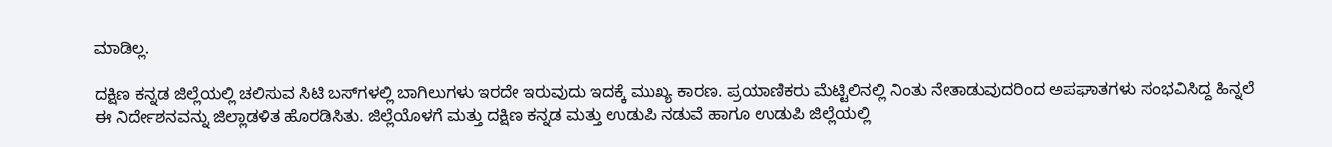ಮಾಡಿಲ್ಲ.

ದಕ್ಷಿಣ ಕನ್ನಡ ಜಿಲ್ಲೆಯಲ್ಲಿ ಚಲಿಸುವ ಸಿಟಿ ಬಸ್‌ಗಳಲ್ಲಿ ಬಾಗಿಲುಗಳು ಇರದೇ ಇರುವುದು ಇದಕ್ಕೆ ಮುಖ್ಯ ಕಾರಣ. ಪ್ರಯಾಣಿಕರು ಮೆಟ್ಟಿಲಿನಲ್ಲಿ ನಿಂತು ನೇತಾಡುವುದರಿಂದ ಅಪಘಾತಗಳು ಸಂಭವಿಸಿದ್ದ ಹಿನ್ನಲೆ ಈ ನಿರ್ದೇಶನವನ್ನು ಜಿಲ್ಲಾಡಳಿತ ಹೊರಡಿಸಿತು. ಜಿಲ್ಲೆಯೊಳಗೆ ಮತ್ತು ದಕ್ಷಿಣ ಕನ್ನಡ ಮತ್ತು ಉಡುಪಿ ನಡುವೆ ಹಾಗೂ ಉಡುಪಿ ಜಿಲ್ಲೆಯಲ್ಲಿ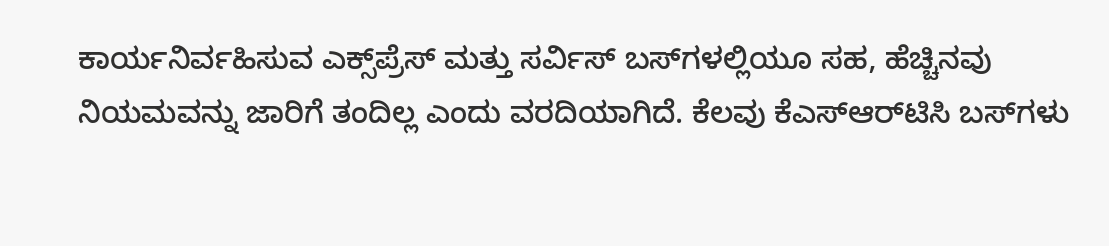ಕಾರ್ಯನಿರ್ವಹಿಸುವ ಎಕ್ಸ್‌ಪ್ರೆಸ್ ಮತ್ತು ಸರ್ವಿಸ್ ಬಸ್‌ಗಳಲ್ಲಿಯೂ ಸಹ, ಹೆಚ್ಚಿನವು ನಿಯಮವನ್ನು ಜಾರಿಗೆ ತಂದಿಲ್ಲ ಎಂದು ವರದಿಯಾಗಿದೆ. ಕೆಲವು ಕೆಎಸ್‌ಆರ್‌ಟಿಸಿ ಬಸ್‌ಗಳು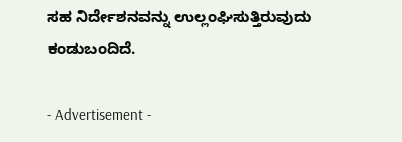ಸಹ ನಿರ್ದೇಶನವನ್ನು ಉಲ್ಲಂಘಿಸುತ್ತಿರುವುದು ಕಂಡುಬಂದಿದೆ.

- Advertisement -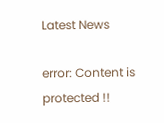Latest News

error: Content is protected !!